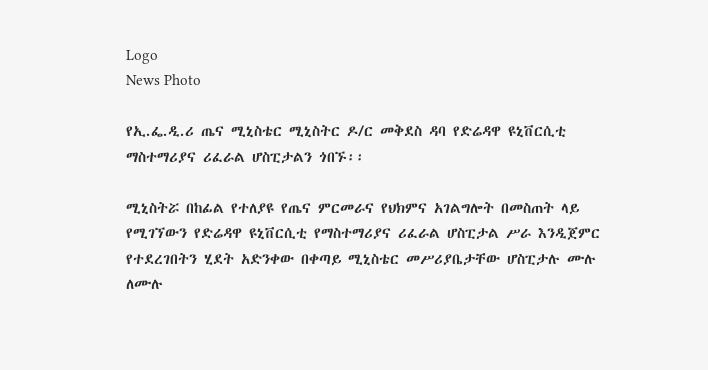Logo
News Photo

የኢ.ፌ.ዲ.ሪ ጤና ሚኒስቴር ሚኒስትር ዶ/ር መቅደስ ዳባ የድሬዳዋ ዩኒቨርሲቲ ማስተማሪያና ሪፈራል ሆስፒታልን ጎበኙ፡፡

ሚኒስትሯ በከፊል የተለያዩ የጤና ምርመራና የህክምና አገልግሎት በመስጠት ላይ የሚገኘውን የድሬዳዋ ዩኒቨርሲቲ የማስተማሪያና ሪፈራል ሆስፒታል ሥራ እንዲጀምር የተደረገበትን ሂደት አድንቀው በቀጣይ ሚኒስቴር መሥሪያቤታቸው ሆስፒታሉ ሙሉ ለሙሉ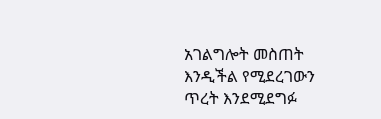አገልግሎት መስጠት እንዲችል የሚደረገውን ጥረት እንደሚደግፉ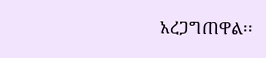አረጋግጠዋል፡፡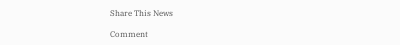Share This News

Comment